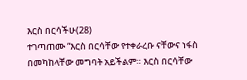እርስ በርሳችሁ(28)
ተገጣጠሙ “እርስ በርሳቸው የተቀራረቡ ናቸውና ነፋስ በመካከላቸው መግባት አይችልም። እርስ በርሳቸው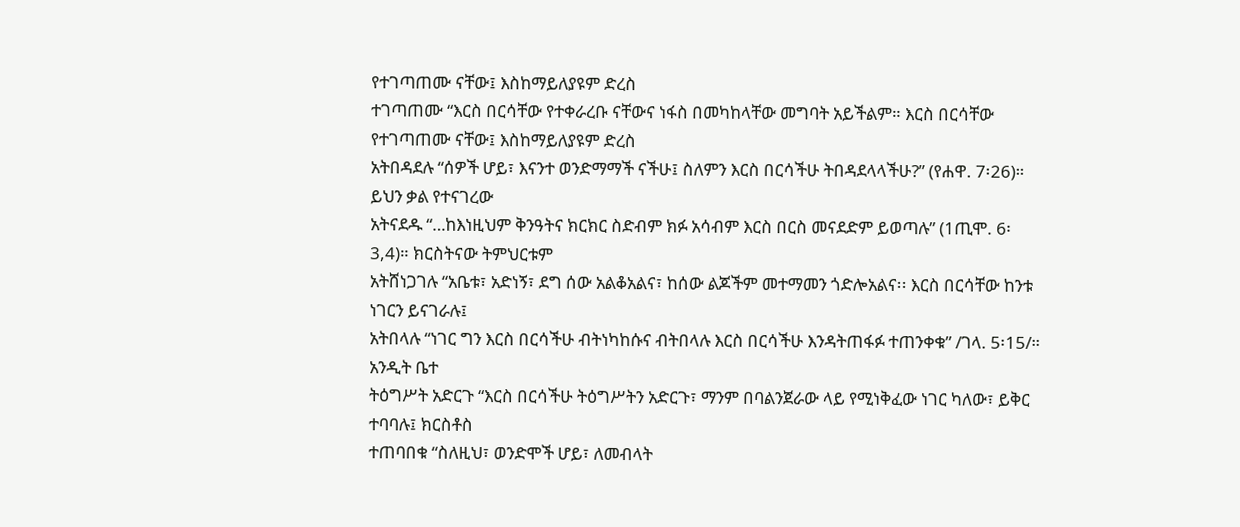የተገጣጠሙ ናቸው፤ እስከማይለያዩም ድረስ
ተገጣጠሙ “እርስ በርሳቸው የተቀራረቡ ናቸውና ነፋስ በመካከላቸው መግባት አይችልም። እርስ በርሳቸው የተገጣጠሙ ናቸው፤ እስከማይለያዩም ድረስ
አትበዳደሉ “ሰዎች ሆይ፣ እናንተ ወንድማማች ናችሁ፤ ስለምን እርስ በርሳችሁ ትበዳደላላችሁ?” (የሐዋ. 7፡26)። ይህን ቃል የተናገረው
አትናደዱ “…ከእነዚህም ቅንዓትና ክርክር ስድብም ክፉ አሳብም እርስ በርስ መናደድም ይወጣሉ” (1ጢሞ. 6፡3,4)። ክርስትናው ትምህርቱም
አትሸነጋገሉ “አቤቱ፣ አድነኝ፣ ደግ ሰው አልቆአልና፣ ከሰው ልጆችም መተማመን ጎድሎአልና፡፡ እርስ በርሳቸው ከንቱ ነገርን ይናገራሉ፤
አትበላሉ “ነገር ግን እርስ በርሳችሁ ብትነካከሱና ብትበላሉ እርስ በርሳችሁ እንዳትጠፋፉ ተጠንቀቁ” /ገላ. 5፡15/። አንዲት ቤተ
ትዕግሥት አድርጉ “እርስ በርሳችሁ ትዕግሥትን አድርጉ፣ ማንም በባልንጀራው ላይ የሚነቅፈው ነገር ካለው፣ ይቅር ተባባሉ፤ ክርስቶስ
ተጠባበቁ “ስለዚህ፣ ወንድሞች ሆይ፣ ለመብላት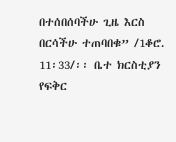በተሰበሰባችሁ ጊዜ እርስ በርሳችሁ ተጠባበቁ” /1ቆሮ. 11፡33/፡፡ ቤተ ክርስቲያን የፍቅር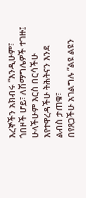እረኞችን አክብሩ “እንዲሁም፣ ጎበዞች ሆይ፣ ለሽማግሌዎች ተገዙ፤ ሁላችሁም እርስ በርሳችሁ እየተዋረዳችሁ ትሕትናን እንደ ልብስ ታጠቁ፣
በየጸጋችሁ አገልግሉ “ልዩ ልዩን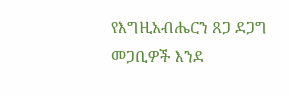የእግዚአብሔርን ጸጋ ደጋግ መጋቢዎች እንደ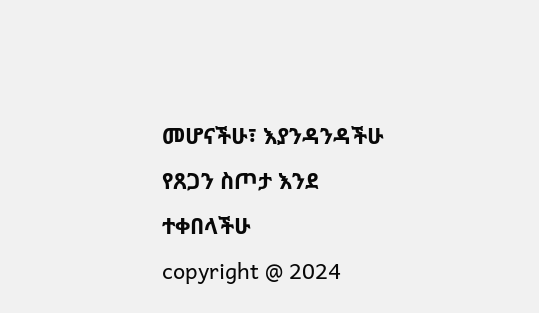መሆናችሁ፣ እያንዳንዳችሁ የጸጋን ስጦታ እንደ ተቀበላችሁ
copyright @ 2024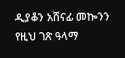ዲያቆን አሸናፊ መኰንን
የዚህ ገጽ ዓላማ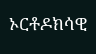ኦርቶዶክሳዊ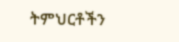ትምህርቶችን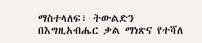ማስተላለፍ፣ ትውልድን በእግዚአብሔር ቃል ማነጽና የተሻለ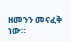ዘመንን መናፈቅ ነው።